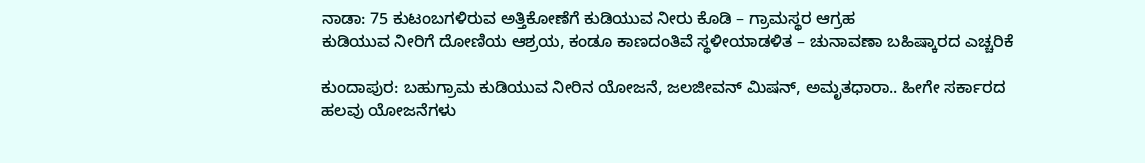ನಾಡಾ: 75 ಕುಟಂಬಗಳಿರುವ ಅತ್ತಿಕೋಣೆಗೆ ಕುಡಿಯುವ ನೀರು ಕೊಡಿ – ಗ್ರಾಮಸ್ಥರ ಆಗ್ರಹ
ಕುಡಿಯುವ ನೀರಿಗೆ ದೋಣಿಯ ಆಶ್ರಯ, ಕಂಡೂ ಕಾಣದಂತಿವೆ ಸ್ಥಳೀಯಾಡಳಿತ – ಚುನಾವಣಾ ಬಹಿಷ್ಕಾರದ ಎಚ್ಚರಿಕೆ

ಕುಂದಾಪುರ: ಬಹುಗ್ರಾಮ ಕುಡಿಯುವ ನೀರಿನ ಯೋಜನೆ, ಜಲಜೀವನ್ ಮಿಷನ್, ಅಮೃತಧಾರಾ.. ಹೀಗೇ ಸರ್ಕಾರದ ಹಲವು ಯೋಜನೆಗಳು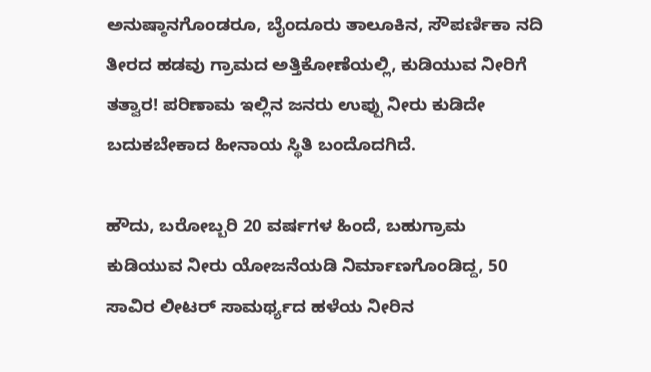ಅನುಷ್ಠಾನಗೊಂಡರೂ, ಬೈಂದೂರು ತಾಲೂಕಿನ, ಸೌಪರ್ಣಿಕಾ ನದಿ ತೀರದ ಹಡವು ಗ್ರಾಮದ ಅತ್ತಿಕೋಣೆಯಲ್ಲಿ, ಕುಡಿಯುವ ನೀರಿಗೆ ತತ್ವಾರ! ಪರಿಣಾಮ ಇಲ್ಲಿನ ಜನರು ಉಪ್ಪು ನೀರು ಕುಡಿದೇ ಬದುಕಬೇಕಾದ ಹೀನಾಯ ಸ್ಥಿತಿ ಬಂದೊದಗಿದೆ.

ಹೌದು, ಬರೋಬ್ಬರಿ 20 ವರ್ಷಗಳ ಹಿಂದೆ, ಬಹುಗ್ರಾಮ ಕುಡಿಯುವ ನೀರು ಯೋಜನೆಯಡಿ ನಿರ್ಮಾಣಗೊಂಡಿದ್ದ, 50 ಸಾವಿರ ಲೀಟರ್ ಸಾಮರ್ಥ್ಯದ ಹಳೆಯ ನೀರಿನ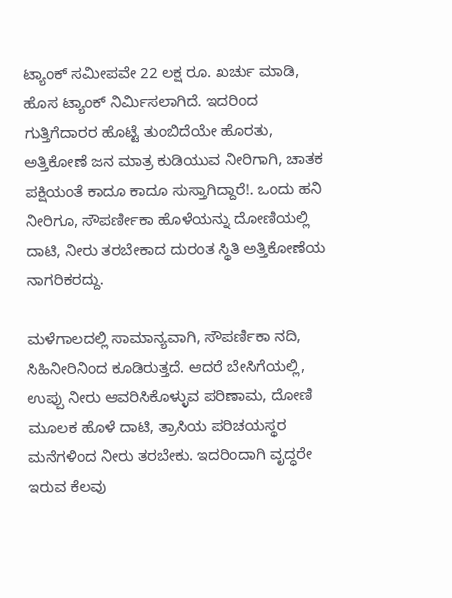ಟ್ಯಾಂಕ್ ಸಮೀಪವೇ 22 ಲಕ್ಷ ರೂ. ಖರ್ಚು ಮಾಡಿ, ಹೊಸ ಟ್ಯಾಂಕ್ ನಿರ್ಮಿಸಲಾಗಿದೆ. ಇದರಿಂದ ಗುತ್ತಿಗೆದಾರರ ಹೊಟ್ಟೆ ತುಂಬಿದೆಯೇ ಹೊರತು, ಅತ್ತಿಕೋಣೆ ಜನ ಮಾತ್ರ ಕುಡಿಯುವ ನೀರಿಗಾಗಿ, ಚಾತಕ ಪಕ್ಷಿಯಂತೆ ಕಾದೂ ಕಾದೂ ಸುಸ್ತಾಗಿದ್ದಾರೆ!. ಒಂದು ಹನಿ ನೀರಿಗೂ, ಸೌಪರ್ಣೀಕಾ ಹೊಳೆಯನ್ನು ದೋಣಿಯಲ್ಲಿ ದಾಟಿ, ನೀರು ತರಬೇಕಾದ ದುರಂತ ಸ್ಥಿತಿ ಅತ್ತಿಕೋಣೆಯ ನಾಗರಿಕರದ್ದು.

ಮಳೆಗಾಲದಲ್ಲಿ ಸಾಮಾನ್ಯವಾಗಿ, ಸೌಪರ್ಣಿಕಾ ನದಿ, ಸಿಹಿನೀರಿನಿಂದ ಕೂಡಿರುತ್ತದೆ. ಆದರೆ ಬೇಸಿಗೆಯಲ್ಲಿ, ಉಪ್ಪು ನೀರು ಆವರಿಸಿಕೊಳ್ಳುವ ಪರಿಣಾಮ, ದೋಣಿ ಮೂಲಕ ಹೊಳೆ ದಾಟಿ, ತ್ರಾಸಿಯ ಪರಿಚಯಸ್ಥರ ಮನೆಗಳಿಂದ ನೀರು ತರಬೇಕು. ಇದರಿಂದಾಗಿ ವೃದ್ಧರೇ ಇರುವ ಕೆಲವು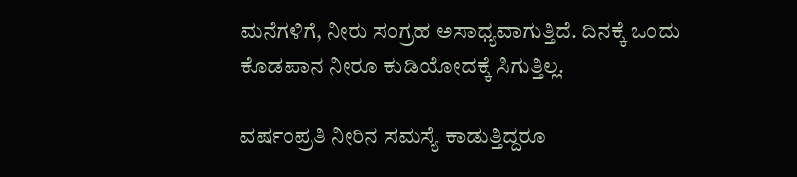ಮನೆಗಳಿಗೆ, ನೀರು ಸಂಗ್ರಹ ಅಸಾಧ್ಯವಾಗುತ್ತಿದೆ. ದಿನಕ್ಕೆ ಒಂದು ಕೊಡಪಾನ ನೀರೂ ಕುಡಿಯೋದಕ್ಕೆ ಸಿಗುತ್ತಿಲ್ಲ.

ವರ್ಷಂಪ್ರತಿ ನೀರಿನ ಸಮಸ್ಯೆ ಕಾಡುತ್ತಿದ್ದರೂ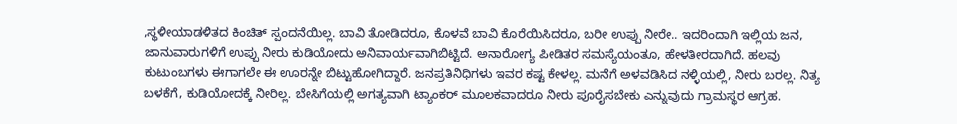,ಸ್ಥಳೀಯಾಡಳಿತದ ಕಿಂಚಿತ್ ಸ್ಪಂದನೆಯಿಲ್ಲ. ಬಾವಿ ತೋಡಿದರೂ, ಕೊಳವೆ ಬಾವಿ ಕೊರೆಯಿಸಿದರೂ, ಬರೀ ಉಪ್ಪು ನೀರೇ.. ಇದರಿಂದಾಗಿ ಇಲ್ಲಿಯ ಜನ, ಜಾನುವಾರುಗಳಿಗೆ ಉಪ್ಪು ನೀರು ಕುಡಿಯೋದು ಅನಿವಾರ್ಯವಾಗಿಬಿಟ್ಟಿದೆ. ಅನಾರೋಗ್ಯ ಪೀಡಿತರ ಸಮಸ್ಯೆಯಂತೂ, ಹೇಳತೀರದಾಗಿದೆ. ಹಲವು ಕುಟುಂಬಗಳು ಈಗಾಗಲೇ ಈ ಊರನ್ನೇ ಬಿಟ್ಟುಹೋಗಿದ್ದಾರೆ. ಜನಪ್ರತಿನಿಧಿಗಳು ಇವರ ಕಷ್ಟ ಕೇಳಲ್ಲ. ಮನೆಗೆ ಅಳವಡಿಸಿದ ನಳ್ಳಿಯಲ್ಲಿ, ನೀರು ಬರಲ್ಲ. ನಿತ್ಯ ಬಳಕೆಗೆ, ಕುಡಿಯೋದಕ್ಕೆ ನೀರಿಲ್ಲ. ಬೇಸಿಗೆಯಲ್ಲಿ ಅಗತ್ಯವಾಗಿ ಟ್ಯಾಂಕರ್ ಮೂಲಕವಾದರೂ ನೀರು ಪೂರೈಸಬೇಕು ಎನ್ನುವುದು ಗ್ರಾಮಸ್ಥರ ಆಗ್ರಹ.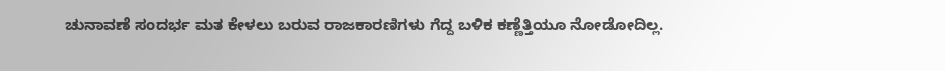ಚುನಾವಣೆ ಸಂದರ್ಭ ಮತ ಕೇಳಲು ಬರುವ ರಾಜಕಾರಣಿಗಳು ಗೆದ್ದ ಬಳಿಕ ಕಣ್ಣೆತ್ತಿಯೂ ನೋಡೋದಿಲ್ಲ.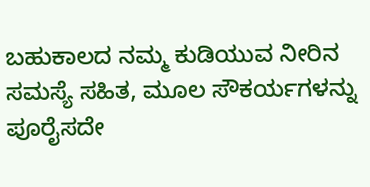ಬಹುಕಾಲದ ನಮ್ಮ ಕುಡಿಯುವ ನೀರಿನ ಸಮಸ್ಯೆ ಸಹಿತ, ಮೂಲ ಸೌಕರ್ಯಗಳನ್ನು ಪೂರೈಸದೇ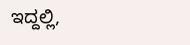ಇದ್ದಲ್ಲಿ,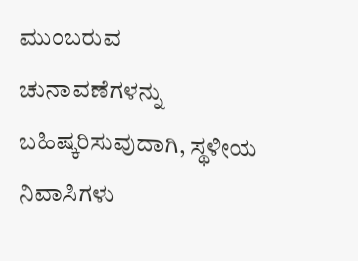ಮುಂಬರುವ ಚುನಾವಣೆಗಳನ್ನು ಬಹಿಷ್ಕರಿಸುವುದಾಗಿ, ಸ್ಥಳೀಯ ನಿವಾಸಿಗಳು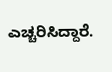ಎಚ್ಚರಿಸಿದ್ದಾರೆ.